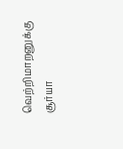வெற்றிமாறனுக்கு சூர்யா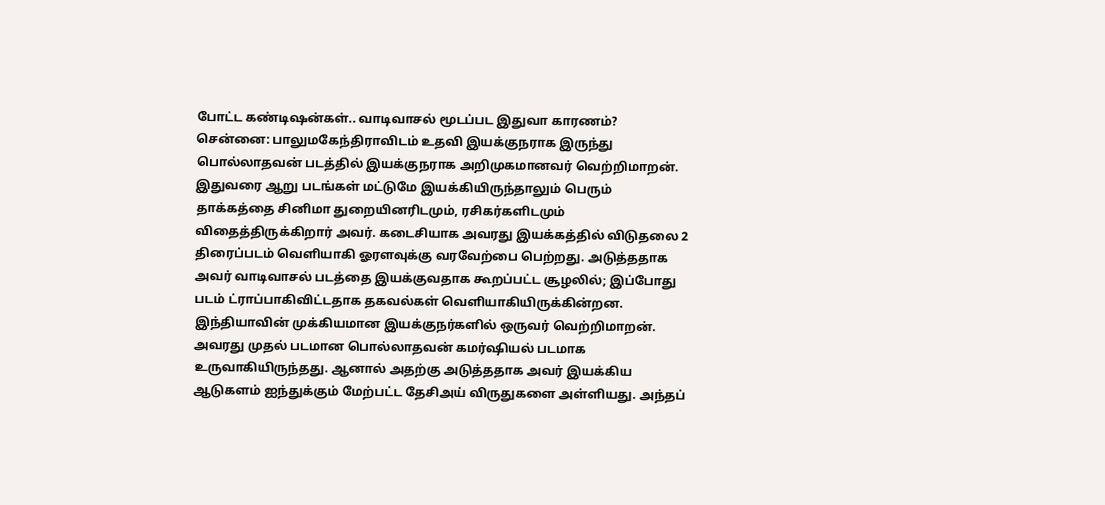போட்ட கண்டிஷன்கள்.. வாடிவாசல் மூடப்பட இதுவா காரணம்?
சென்னை: பாலுமகேந்திராவிடம் உதவி இயக்குநராக இருந்து பொல்லாதவன் படத்தில் இயக்குநராக அறிமுகமானவர் வெற்றிமாறன். இதுவரை ஆறு படங்கள் மட்டுமே இயக்கியிருந்தாலும் பெரும் தாக்கத்தை சினிமா துறையினரிடமும், ரசிகர்களிடமும் விதைத்திருக்கிறார் அவர். கடைசியாக அவரது இயக்கத்தில் விடுதலை 2 திரைப்படம் வெளியாகி ஓரளவுக்கு வரவேற்பை பெற்றது. அடுத்ததாக அவர் வாடிவாசல் படத்தை இயக்குவதாக கூறப்பட்ட சூழலில்; இப்போது படம் ட்ராப்பாகிவிட்டதாக தகவல்கள் வெளியாகியிருக்கின்றன.
இந்தியாவின் முக்கியமான இயக்குநர்களில் ஒருவர் வெற்றிமாறன். அவரது முதல் படமான பொல்லாதவன் கமர்ஷியல் படமாக உருவாகியிருந்தது. ஆனால் அதற்கு அடுத்ததாக அவர் இயக்கிய ஆடுகளம் ஐந்துக்கும் மேற்பட்ட தேசிஅய் விருதுகளை அள்ளியது. அந்தப்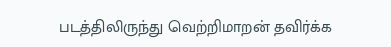படத்திலிருந்து வெற்றிமாறன் தவிர்க்க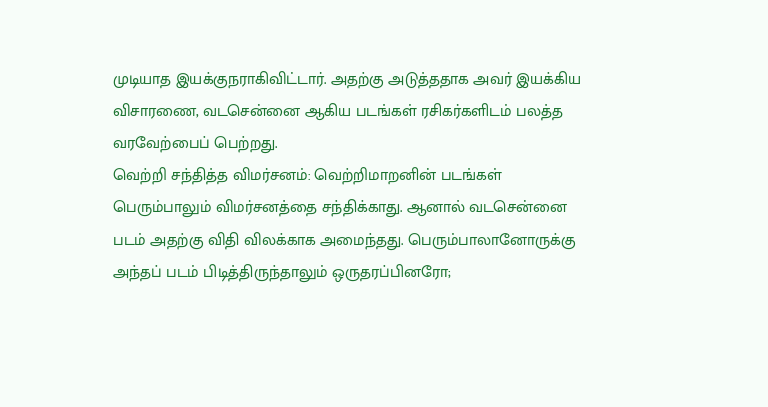முடியாத இயக்குநராகிவிட்டார். அதற்கு அடுத்ததாக அவர் இயக்கிய விசாரணை, வடசென்னை ஆகிய படங்கள் ரசிகர்களிடம் பலத்த வரவேற்பைப் பெற்றது.
வெற்றி சந்தித்த விமர்சனம்: வெற்றிமாறனின் படங்கள் பெரும்பாலும் விமர்சனத்தை சந்திக்காது. ஆனால் வடசென்னை படம் அதற்கு விதி விலக்காக அமைந்தது. பெரும்பாலானோருக்கு அந்தப் படம் பிடித்திருந்தாலும் ஒருதரப்பினரோ;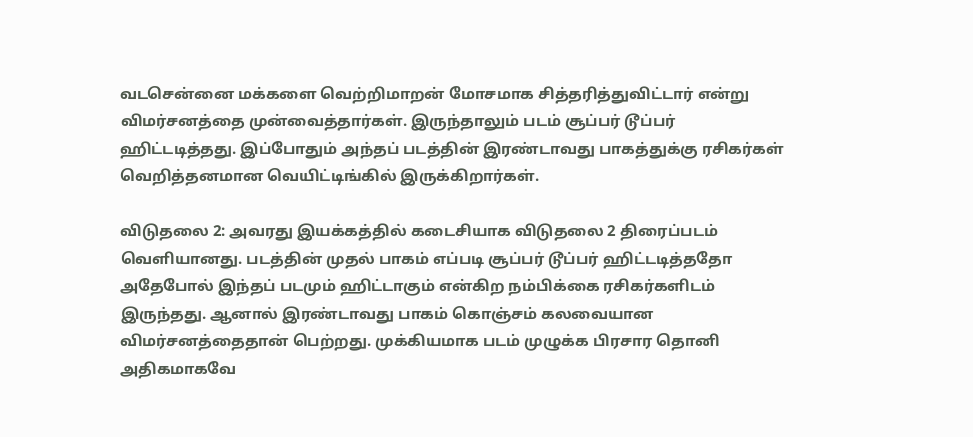வடசென்னை மக்களை வெற்றிமாறன் மோசமாக சித்தரித்துவிட்டார் என்று விமர்சனத்தை முன்வைத்தார்கள். இருந்தாலும் படம் சூப்பர் டூப்பர் ஹிட்டடித்தது. இப்போதும் அந்தப் படத்தின் இரண்டாவது பாகத்துக்கு ரசிகர்கள் வெறித்தனமான வெயிட்டிங்கில் இருக்கிறார்கள்.

விடுதலை 2: அவரது இயக்கத்தில் கடைசியாக விடுதலை 2 திரைப்படம் வெளியானது. படத்தின் முதல் பாகம் எப்படி சூப்பர் டூப்பர் ஹிட்டடித்ததோ அதேபோல் இந்தப் படமும் ஹிட்டாகும் என்கிற நம்பிக்கை ரசிகர்களிடம் இருந்தது. ஆனால் இரண்டாவது பாகம் கொஞ்சம் கலவையான விமர்சனத்தைதான் பெற்றது. முக்கியமாக படம் முழுக்க பிரசார தொனி அதிகமாகவே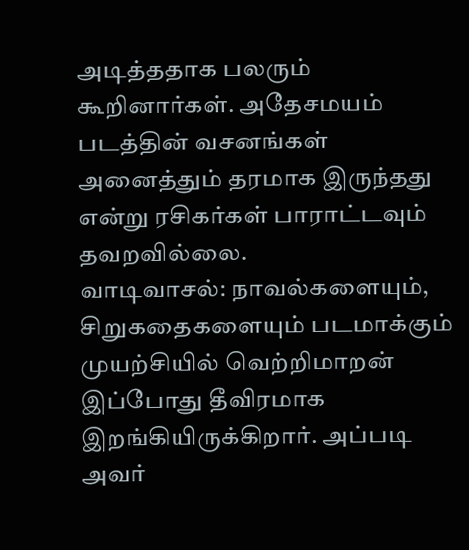அடித்ததாக பலரும் கூறினார்கள். அதேசமயம் படத்தின் வசனங்கள் அனைத்தும் தரமாக இருந்தது என்று ரசிகர்கள் பாராட்டவும் தவறவில்லை.
வாடிவாசல்: நாவல்களையும், சிறுகதைகளையும் படமாக்கும் முயற்சியில் வெற்றிமாறன் இப்போது தீவிரமாக இறங்கியிருக்கிறார். அப்படி அவர்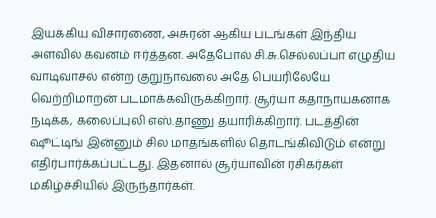இயக்கிய விசாரணை, அசுரன் ஆகிய படங்கள் இந்திய அளவில் கவனம் ஈர்த்தன. அதேபோல் சி.சு.செல்லப்பா எழுதிய வாடிவாசல் என்ற குறுநாவலை அதே பெயரிலேயே வெற்றிமாறன் படமாக்கவிருக்கிறார். சூர்யா கதாநாயகனாக நடிக்க, கலைப்புலி எஸ்.தாணு தயாரிக்கிறார். படத்தின் ஷூட்டிங் இன்னும் சில மாதங்களில் தொடங்கிவிடும் என்று எதிர்பார்க்கப்பட்டது. இதனால் சூர்யாவின் ரசிகர்கள் மகிழ்ச்சியில் இருந்தார்கள்.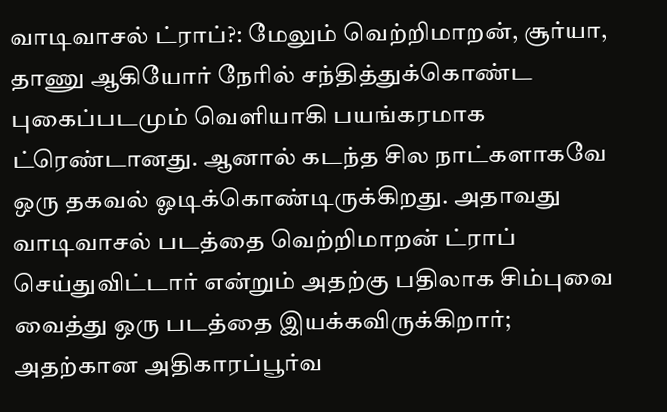வாடிவாசல் ட்ராப்?: மேலும் வெற்றிமாறன், சூர்யா, தாணு ஆகியோர் நேரில் சந்தித்துக்கொண்ட புகைப்படமும் வெளியாகி பயங்கரமாக ட்ரெண்டானது. ஆனால் கடந்த சில நாட்களாகவே ஒரு தகவல் ஓடிக்கொண்டிருக்கிறது. அதாவது வாடிவாசல் படத்தை வெற்றிமாறன் ட்ராப் செய்துவிட்டார் என்றும் அதற்கு பதிலாக சிம்புவை வைத்து ஒரு படத்தை இயக்கவிருக்கிறார்; அதற்கான அதிகாரப்பூர்வ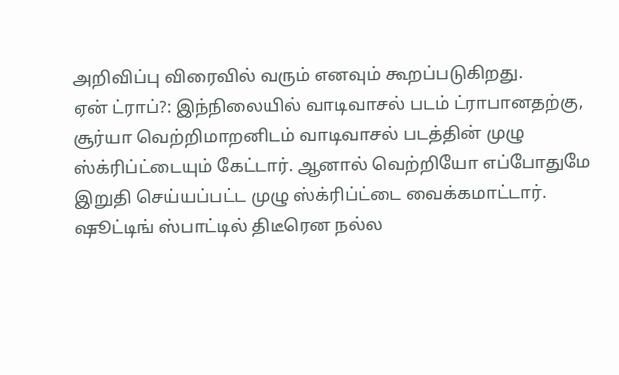அறிவிப்பு விரைவில் வரும் எனவும் கூறப்படுகிறது.
ஏன் ட்ராப்?: இந்நிலையில் வாடிவாசல் படம் ட்ராபானதற்கு, சூர்யா வெற்றிமாறனிடம் வாடிவாசல் படத்தின் முழு ஸ்க்ரிப்ட்டையும் கேட்டார். ஆனால் வெற்றியோ எப்போதுமே இறுதி செய்யப்பட்ட முழு ஸ்க்ரிப்ட்டை வைக்கமாட்டார். ஷூட்டிங் ஸ்பாட்டில் திடீரென நல்ல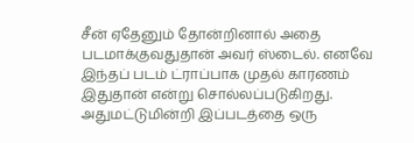சீன் ஏதேனும் தோன்றினால் அதை படமாக்குவதுதான் அவர் ஸ்டைல். எனவே இந்தப் படம் ட்ராப்பாக முதல் காரணம் இதுதான் என்று சொல்லப்படுகிறது. அதுமட்டுமின்றி இப்படத்தை ஒரு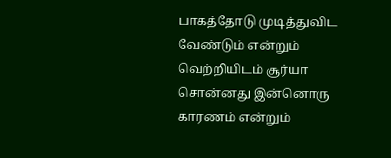பாகத்தோடு முடித்துவிட வேண்டும் என்றும் வெற்றியிடம் சூர்யா சொன்னது இன்னொரு காரணம் என்றும்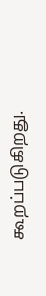கூறப்படுகிறது.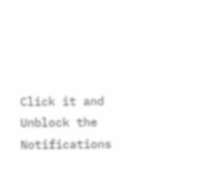Click it and Unblock the Notifications